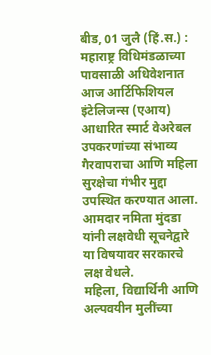बीड, 01 जुलै (हिं.स.) : महाराष्ट्र विधिमंडळाच्या पावसाळी अधिवेशनात आज आर्टिफिशियल इंटेलिजन्स (एआय) आधारित स्मार्ट वेअरेबल उपकरणांच्या संभाव्य गैरवापराचा आणि महिला सुरक्षेचा गंभीर मुद्दा उपस्थित करण्यात आला. आमदार नमिता मुंदडा यांनी लक्षवेधी सूचनेद्वारे या विषयावर सरकारचे लक्ष वेधले.
महिला, विद्यार्थिनी आणि अल्पवयीन मुलींच्या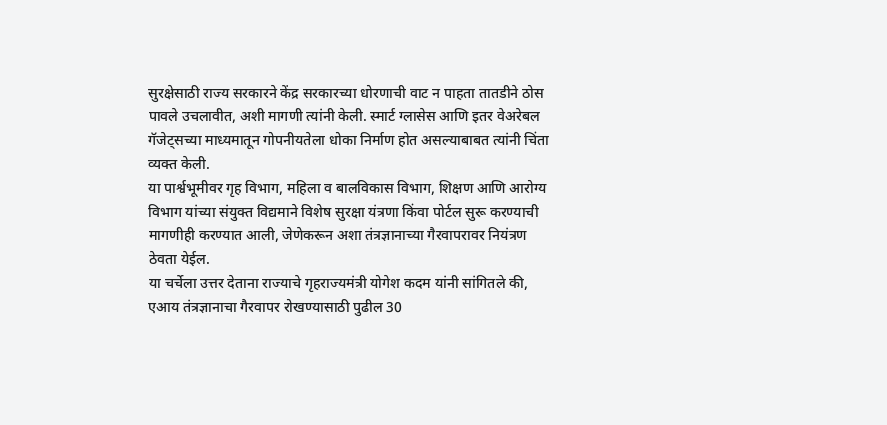सुरक्षेसाठी राज्य सरकारने केंद्र सरकारच्या धोरणाची वाट न पाहता तातडीने ठोस पावले उचलावीत, अशी मागणी त्यांनी केली. स्मार्ट ग्लासेस आणि इतर वेअरेबल गॅजेट्सच्या माध्यमातून गोपनीयतेला धोका निर्माण होत असल्याबाबत त्यांनी चिंता व्यक्त केली.
या पार्श्वभूमीवर गृह विभाग, महिला व बालविकास विभाग, शिक्षण आणि आरोग्य विभाग यांच्या संयुक्त विद्यमाने विशेष सुरक्षा यंत्रणा किंवा पोर्टल सुरू करण्याची मागणीही करण्यात आली, जेणेकरून अशा तंत्रज्ञानाच्या गैरवापरावर नियंत्रण ठेवता येईल.
या चर्चेला उत्तर देताना राज्याचे गृहराज्यमंत्री योगेश कदम यांनी सांगितले की, एआय तंत्रज्ञानाचा गैरवापर रोखण्यासाठी पुढील 30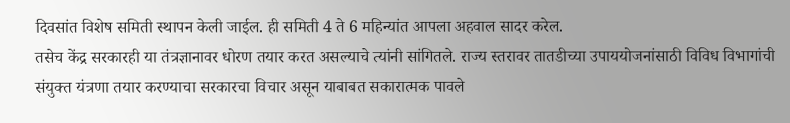दिवसांत विशेष समिती स्थापन केली जाईल. ही समिती 4 ते 6 महिन्यांत आपला अहवाल सादर करेल.
तसेच केंद्र सरकारही या तंत्रज्ञानावर धोरण तयार करत असल्याचे त्यांनी सांगितले. राज्य स्तरावर तातडीच्या उपाययोजनांसाठी विविध विभागांची संयुक्त यंत्रणा तयार करण्याचा सरकारचा विचार असून याबाबत सकारात्मक पावले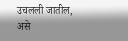उचलली जातील, असे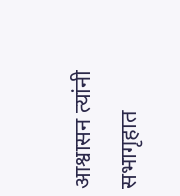आश्वासन त्यांनी सभागृहात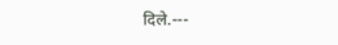दिले.---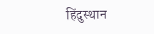हिंदुस्थान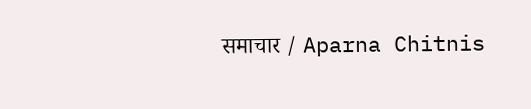समाचार / Aparna Chitnis